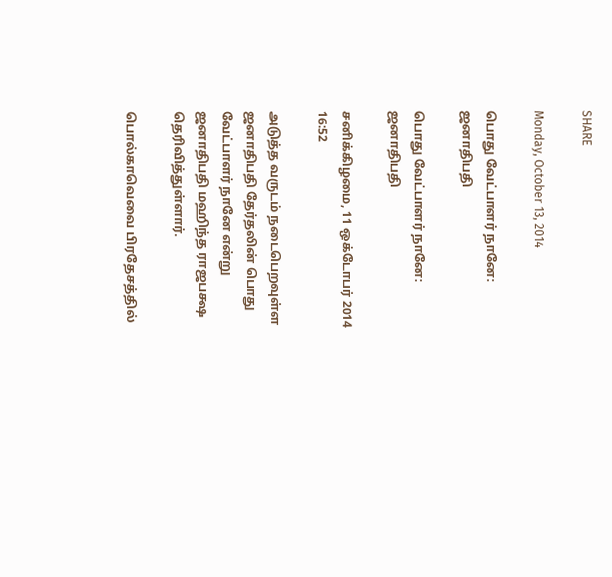SHARE

Monday, October 13, 2014

பொது வேட்பாளர் நானே: ஜனாதிபதி

பொது வேட்பாளர் நானே: ஜனாதிபதி

சனிக்கிழமை, 11 ஒக்டோபர் 2014 16:52

அடுத்த வருடம் நடைபெறவுள்ள ஜனாதிபதி தேர்தலின் பொது வேட்பாளர் நானே என்று ஜனாதிபதி மஹிந்த ராஜபக்ஷ தெரிவித்துள்ளார்.

பொல்காவெவை பிரதேசத்தில்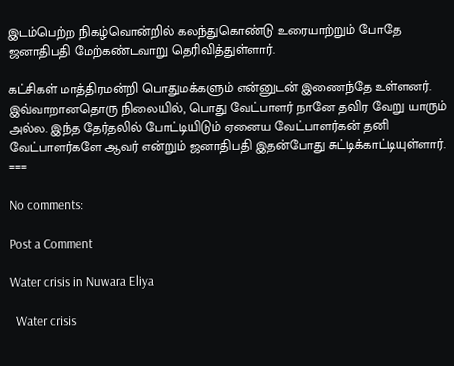இடம்பெற்ற நிகழ்வொன்றில் கலந்துகொண்டு உரையாற்றும் போதே ஜனாதிபதி மேற்கண்டவாறு தெரிவித்துள்ளார்.

கட்சிகள் மாத்திரமன்றி பொதுமக்களும் என்னுடன் இணைந்தே உள்ளனர். இவ்வாறானதொரு நிலையில், பொது வேட்பாளர் நானே தவிர வேறு யாரும் அல்ல. இந்த தேர்தலில் போட்டியிடும் ஏனைய வேட்பாளர்கன் தனி வேட்பாளர்களே ஆவர் என்றும் ஜனாதிபதி இதன்போது சுட்டிக்காட்டியுள்ளார்.
===

No comments:

Post a Comment

Water crisis in Nuwara Eliya

  Water crisis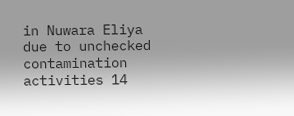in Nuwara Eliya due to unchecked contamination activities 14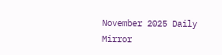November 2025 Daily Mirror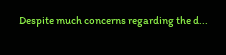Despite much concerns regarding the d...